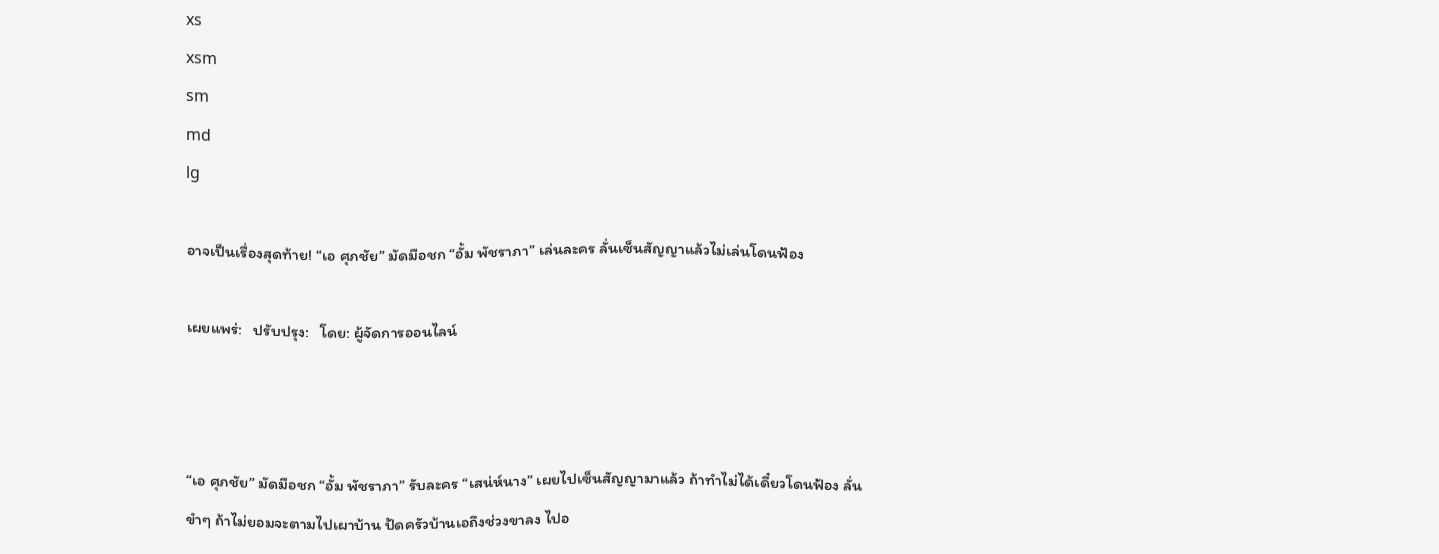xs
xsm
sm
md
lg

อาจเป็นเรื่องสุดท้าย! “เอ ศุภชัย” มัดมือชก “อั้ม พัชราภา” เล่นละคร ลั่นเซ็นสัญญาแล้วไม่เล่นโดนฟ้อง

เผยแพร่:   ปรับปรุง:   โดย: ผู้จัดการออนไลน์



“เอ ศุภชัย” มัดมือชก “อั้ม พัชราภา” รับละคร “เสน่ห์นาง” เผยไปเซ็นสัญญามาแล้ว ถ้าทำไม่ได้เดี๋ยวโดนฟ้อง ลั่นขำๆ ถ้าไม่ยอมจะตามไปเผาบ้าน ปัดครัวบ้านเอถึงช่วงขาลง ไปอ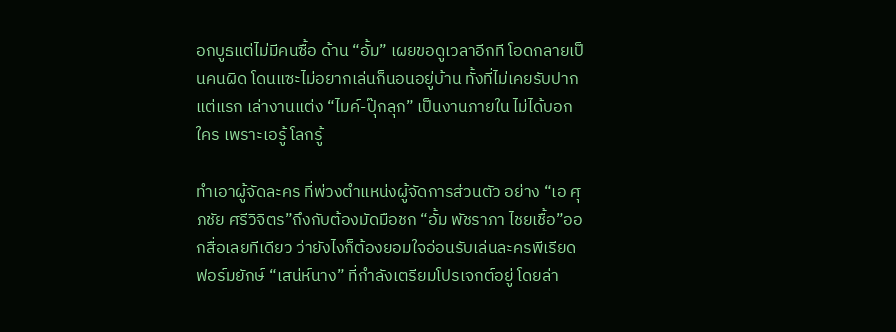อกบูธแต่ไม่มีคนซื้อ ด้าน “อั้ม” เผยขอดูเวลาอีกที โอดกลายเป็นคนผิด โดนแซะไม่อยากเล่นก็นอนอยู่บ้าน ทั้งที่ไม่เคยรับปากแต่แรก เล่างานแต่ง “ไมค์-ปุ๊กลุก” เป็นงานภายใน ไม่ได้บอกใคร เพราะเอรู้ โลกรู้

ทำเอาผู้จัดละคร ที่พ่วงตำแหน่งผู้จัดการส่วนตัว อย่าง “เอ ศุภชัย ศรีวิจิตร”ถึงกับต้องมัดมือชก “อั้ม พัชราภา ไชยเชื้อ”ออกสื่อเลยทีเดียว ว่ายังไงก็ต้องยอมใจอ่อนรับเล่นละครพีเรียดฟอร์มยักษ์ “เสน่ห์นาง” ที่กำลังเตรียมโปรเจกต์อยู่ โดยล่า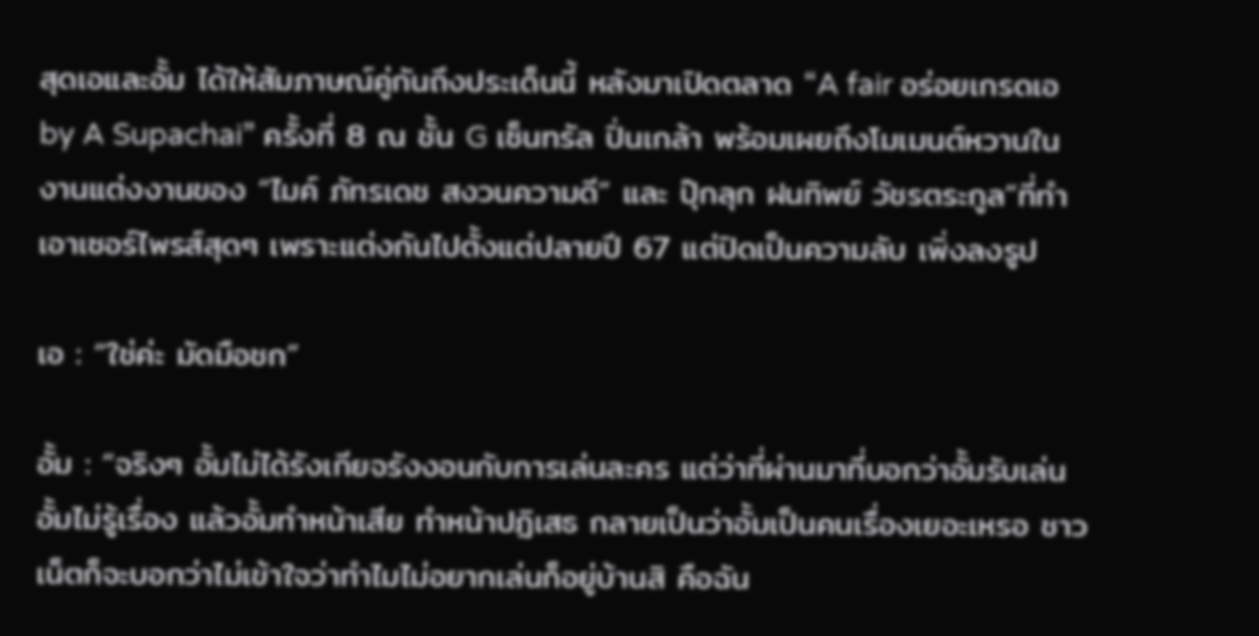สุดเอและอั้ม ได้ให้สัมภาษณ์คู่กันถึงประเด็นนี้ หลังมาเปิดตลาด “A fair อร่อยเกรดเอ by A Supachai” ครั้งที่ 8 ณ ชั้น G เซ็นทรัล ปิ่นเกล้า พร้อมเผยถึงโมเมนต์หวานในงานแต่งงานของ “ไมค์ ภัทรเดช สงวนความดี” และ ปุ๊กลุก ฝนทิพย์ วัชรตระกูล”ที่ทำเอาเซอร์ไพรส์สุดๆ เพราะแต่งกันไปตั้งแต่ปลายปี 67 แต่ปิดเป็นความลับ เพิ่งลงรูป

เอ : “ใช่ค่ะ มัดมือชก”

อั้ม : “จริงๆ อั้มไม่ได้รังเกียจรังงอนกับการเล่นละคร แต่ว่าที่ผ่านมาที่บอกว่าอั้มรับเล่น อั้มไม่รู้เรื่อง แล้วอั้มทำหน้าเสีย ทำหน้าปฏิเสธ กลายเป็นว่าอั้มเป็นคนเรื่องเยอะเหรอ ชาวเน็ตก็จะบอกว่าไม่เข้าใจว่าทำไมไม่อยากเล่นก็อยู่บ้านสิ คือฉัน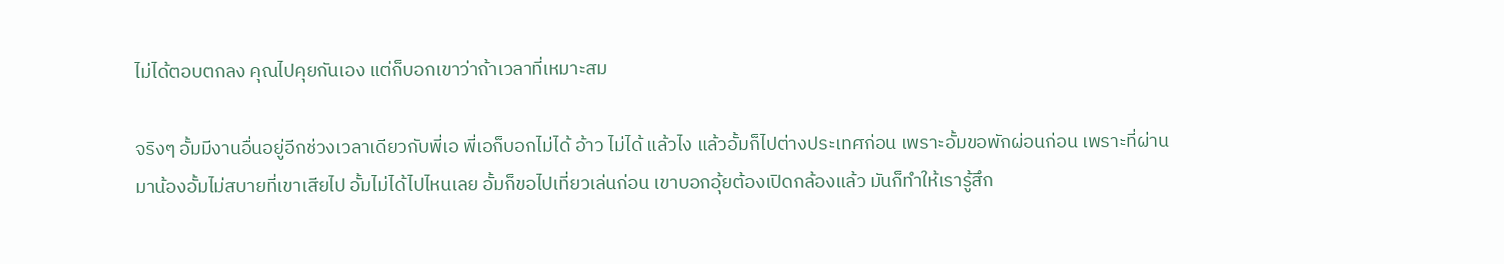ไม่ได้ตอบตกลง คุณไปคุยกันเอง แต่ก็บอกเขาว่าถ้าเวลาที่เหมาะสม

จริงๆ อั้มมีงานอื่นอยู่อีกช่วงเวลาเดียวกับพี่เอ พี่เอก็บอกไม่ได้ อ้าว ไม่ได้ แล้วไง แล้วอั้มก็ไปต่างประเทศก่อน เพราะอั้มขอพักผ่อนก่อน เพราะที่ผ่านมาน้องอั้มไม่สบายที่เขาเสียไป อั้มไม่ได้ไปไหนเลย อั้มก็ขอไปเที่ยวเล่นก่อน เขาบอกอุ้ยต้องเปิดกล้องแล้ว มันก็ทำให้เรารู้สึก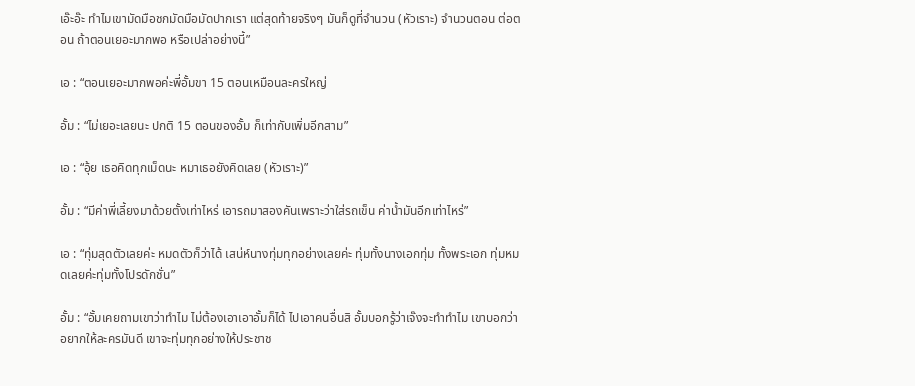เอ๊ะอ๊ะ ทำไมเขามัดมือชกมัดมือมัดปากเรา แต่สุดท้ายจริงๆ มันก็ดูที่จำนวน (หัวเราะ) จำนวนตอน ต่อตอน ถ้าตอนเยอะมากพอ หรือเปล่าอย่างนี้”

เอ : “ตอนเยอะมากพอค่ะพี่อั้มขา 15 ตอนเหมือนละครใหญ่

อั้ม : “ไม่เยอะเลยนะ ปกติ 15 ตอนของอั้ม ก็เท่ากับเพิ่มอีกสาม”

เอ : “อุ้ย เธอคิดทุกเม็ดนะ หมาเธอยังคิดเลย (หัวเราะ)”

อั้ม : “มีค่าพี่เลี้ยงมาด้วยตั้งเท่าไหร่ เอารถมาสองคันเพราะว่าใส่รถเข็น ค่าน้ำมันอีกเท่าไหร่”

เอ : “ทุ่มสุดตัวเลยค่ะ หมดตัวก็ว่าได้ เสน่ห์นางทุ่มทุกอย่างเลยค่ะ ทุ่มทั้งนางเอกทุ่ม ทั้งพระเอก ทุ่มหมดเลยค่ะทุ่มทั้งโปรดักชั่น”

อั้ม : “อั้มเคยถามเขาว่าทำไม ไม่ต้องเอาเอาอั้มก็ได้ ไปเอาคนอื่นสิ อั้มบอกรู้ว่าเจ๊งจะทำทำไม เขาบอกว่าอยากให้ละครมันดี เขาจะทุ่มทุกอย่างให้ประชาช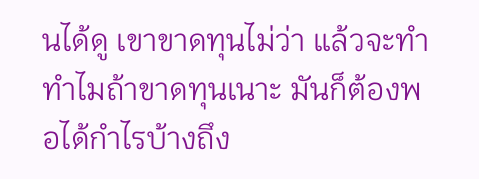นได้ดู เขาขาดทุนไม่ว่า แล้วจะทำทำไมถ้าขาดทุนเนาะ มันก็ต้องพอได้กำไรบ้างถึง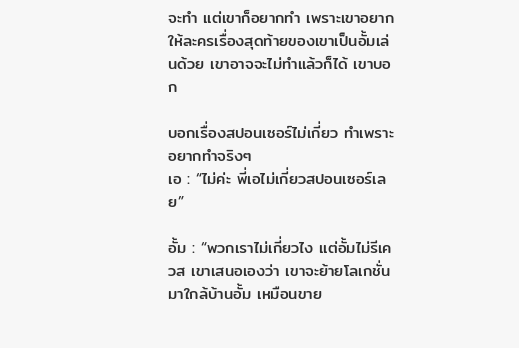จะทำ แต่เขาก็อยากทำ เพราะเขาอยากให้ละครเรื่องสุดท้ายของเขาเป็นอั้มเล่นด้วย เขาอาจจะไม่ทำแล้วก็ได้ เขาบอก

บอกเรื่องสปอนเซอร์ไม่เกี่ยว ทำเพราะอยากทำจริงๆ
เอ : “ไม่ค่ะ พี่เอไม่เกี่ยวสปอนเซอร์เลย”

อั้ม : “พวกเราไม่เกี่ยวไง แต่อั้มไม่รีเควส เขาเสนอเองว่า เขาจะย้ายโลเกชั่นมาใกล้บ้านอั้ม เหมือนขาย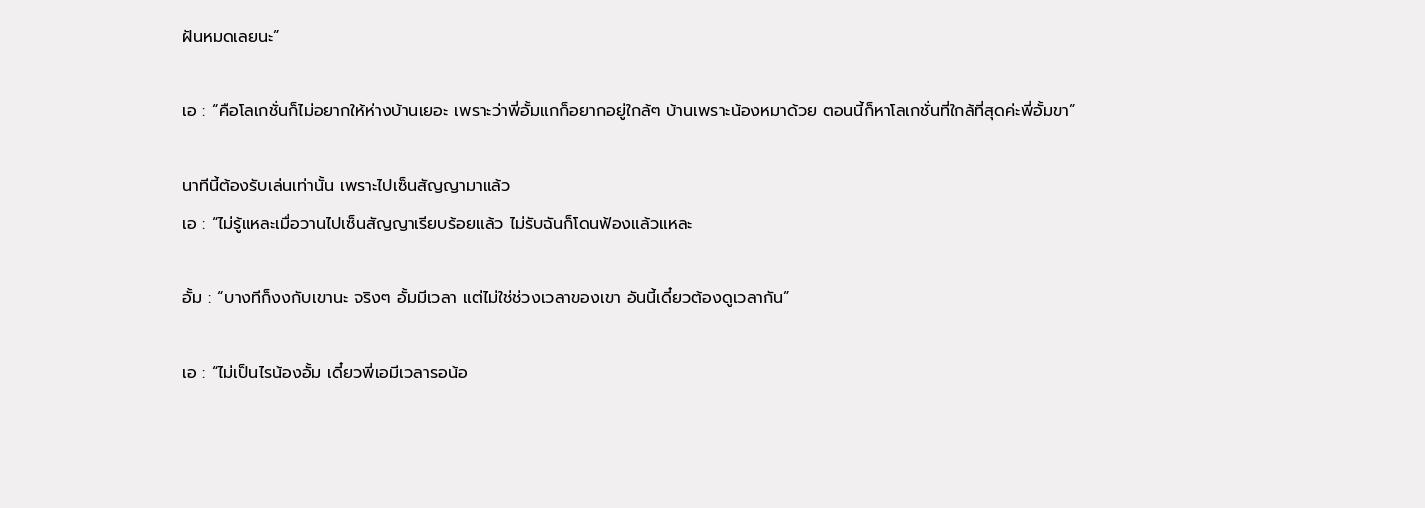ฝันหมดเลยนะ”

เอ : “คือโลเกชั่นก็ไม่อยากให้ห่างบ้านเยอะ เพราะว่าพี่อั้มแกก็อยากอยู่ใกล้ๆ บ้านเพราะน้องหมาด้วย ตอนนี้ก็หาโลเกชั่นที่ใกล้ที่สุดค่ะพี่อั้มขา”

นาทีนี้ต้องรับเล่นเท่านั้น เพราะไปเซ็นสัญญามาแล้ว
เอ : “ไม่รู้แหละเมื่อวานไปเซ็นสัญญาเรียบร้อยแล้ว ไม่รับฉันก็โดนฟ้องแล้วแหละ

อั้ม : “บางทีก็งงกับเขานะ จริงๆ อั้มมีเวลา แต่ไม่ใช่ช่วงเวลาของเขา อันนี้เดี๋ยวต้องดูเวลากัน”

เอ : “ไม่เป็นไรน้องอั้ม เดี๋ยวพี่เอมีเวลารอน้อ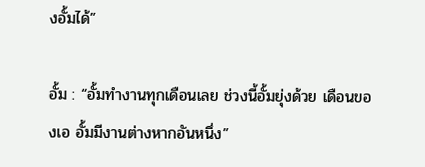งอั้มได้”

อั้ม : “อั้มทำงานทุกเดือนเลย ช่วงนี้อั้มยุ่งด้วย เดือนของเอ อั้มมีงานต่างหากอันหนึ่ง”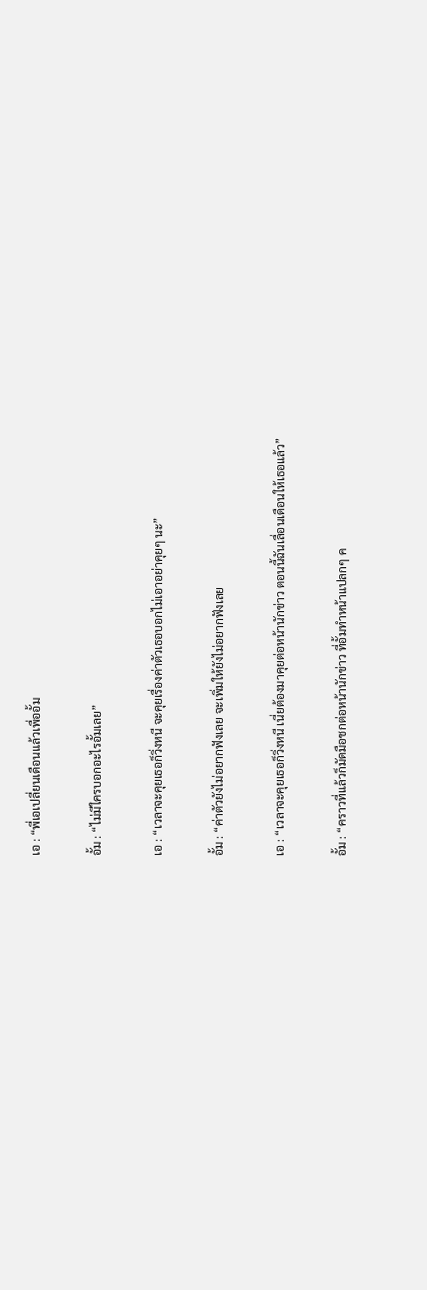เอ : “พี่เอเปลี่ยนเดือนแล้วเพื่ออั้ม

อั้ม : “ไม่มีใครบอกอะไรอั้มเลย”

เอ : “เวลาจะคุยเธอก็วิ่งหนี จะคุยเรื่องค่าตัวเธอบอกไม่เอาอย่าคุยๆ นะ”

อั้ม : “ค่าตัวยังไม่อยากฟังเลย จะเพิ่มให้ยังไม่อยากฟังเลย

เอ : “เวลาจะคุยเธอก็วิ่งหนี เนี่ยต้องมาคุยต่อหน้านักข่าว ตอนนี้ฉันเลื่อนเดือนให้เธอแล้ว”

อั้ม : “คราวที่แล้วก็มัดมือชกต่อหน้านักข่าว ที่อั้มทำหน้าแปลกๆ ค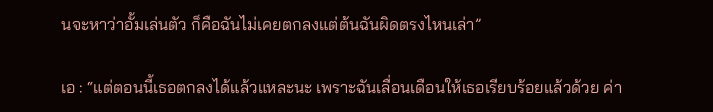นจะหาว่าอั้มเล่นตัว ก็คือฉันไม่เคยตกลงแต่ต้นฉันผิดตรงไหนเล่า”

เอ : “แต่ตอนนี้เธอตกลงได้แล้วแหละนะ เพราะฉันเลื่อนเดือนให้เธอเรียบร้อยแล้วด้วย ค่า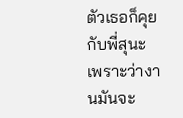ตัวเธอก็คุยกับพี่สุนะ เพราะว่างานมันจะ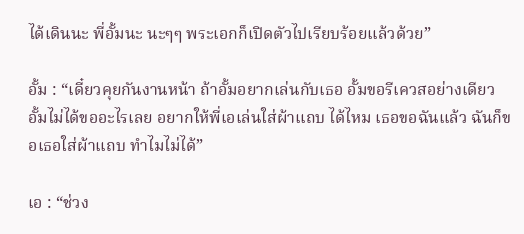ได้เดินนะ พี่อั้มนะ นะๆๆ พระเอกก็เปิดตัวไปเรียบร้อยแล้วด้วย”

อั้ม : “เดี๋ยวคุยกันงานหน้า ถ้าอั้มอยากเล่นกับเธอ อั้มขอรีเควสอย่างเดียว อั้มไม่ได้ขออะไรเลย อยากให้พี่เอเล่นใส่ผ้าแถบ ได้ไหม เธอขอฉันแล้ว ฉันก็ขอเธอใส่ผ้าแถบ ทำไมไม่ได้”

เอ : “ช่วง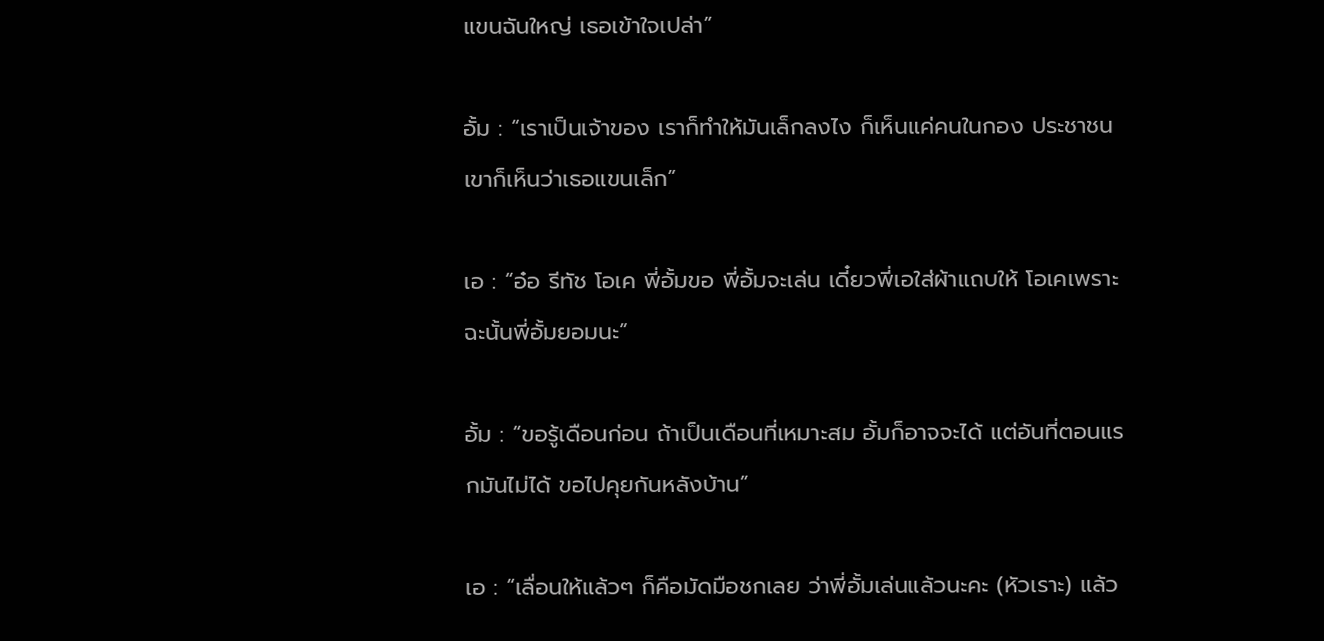แขนฉันใหญ่ เธอเข้าใจเปล่า”

อั้ม : “เราเป็นเจ้าของ เราก็ทำให้มันเล็กลงไง ก็เห็นแค่คนในกอง ประชาชนเขาก็เห็นว่าเธอแขนเล็ก”

เอ : “อ๋อ รีทัช โอเค พี่อั้มขอ พี่อั้มจะเล่น เดี๋ยวพี่เอใส่ผ้าแถบให้ โอเคเพราะฉะนั้นพี่อั้มยอมนะ”

อั้ม : “ขอรู้เดือนก่อน ถ้าเป็นเดือนที่เหมาะสม อั้มก็อาจจะได้ แต่อันที่ตอนแรกมันไม่ได้ ขอไปคุยกันหลังบ้าน”

เอ : “เลื่อนให้แล้วๆ ก็คือมัดมือชกเลย ว่าพี่อั้มเล่นแล้วนะคะ (หัวเราะ) แล้ว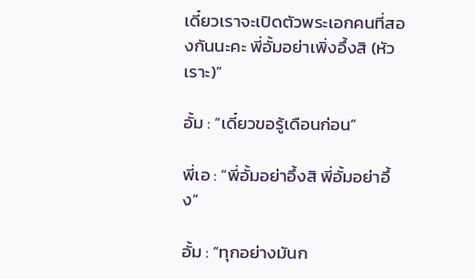เดี๋ยวเราจะเปิดตัวพระเอกคนที่สองกันนะคะ พี่อั้มอย่าเพิ่งอึ้งสิ (หัวเราะ)”

อั้ม : “เดี๋ยวขอรู้เดือนก่อน”

พี่เอ : “พี่อั้มอย่าอึ้งสิ พี่อั้มอย่าอึ้ง”

อั้ม : “ทุกอย่างมันก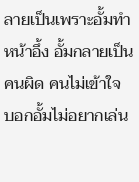ลายเป็นเพราะอั้มทำหน้าอึ้ง อั้มกลายเป็นคนผิด คนไม่เข้าใจ บอกอั้มไม่อยากเล่น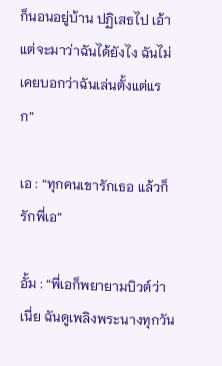ก็นอนอยู่บ้าน ปฏิเสธไป เอ้า แต่จะมาว่าฉันได้ยังไง ฉันไม่เคยบอกว่าฉันเล่นตั้งแต่แรก”

เอ : “ทุกคนเขารักเธอ แล้วก็รักพี่เอ”

อั้ม : “พี่เอก็พยายามบิวต์ว่าเนี่ย ฉันดูเพลิงพระนางทุกวัน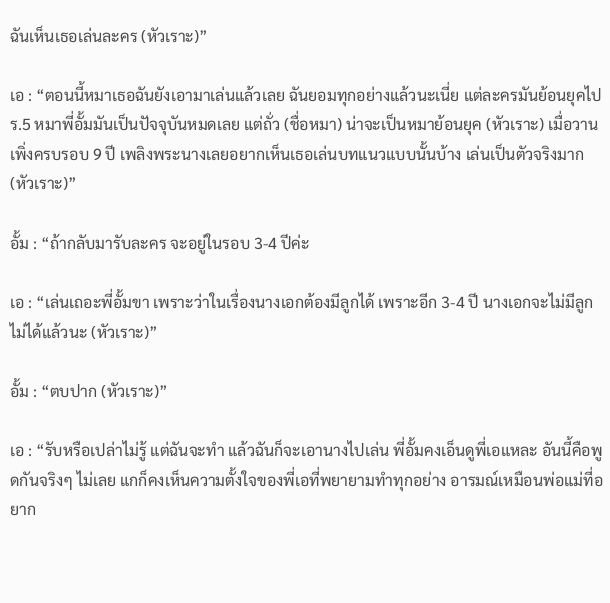ฉันเห็นเธอเล่นละคร (หัวเราะ)”

เอ : “ตอนนี้หมาเธอฉันยังเอามาเล่นแล้วเลย ฉันยอมทุกอย่างแล้วนะเนี่ย แต่ละครมันย้อนยุคไป ร.5 หมาพี่อั้มมันเป็นปัจจุบันหมดเลย แต่ถั่ว (ชื่อหมา) น่าจะเป็นหมาย้อนยุค (หัวเราะ) เมื่อวานเพิ่งครบรอบ 9 ปี เพลิงพระนางเลยอยากเห็นเธอเล่นบทแนวแบบนั้นบ้าง เล่นเป็นตัวจริงมาก (หัวเราะ)”

อั้ม : “ถ้ากลับมารับละคร จะอยู่ในรอบ 3-4 ปีค่ะ

เอ : “เล่นเถอะพี่อั้มขา เพราะว่าในเรื่องนางเอกต้องมีลูกได้ เพราะอีก 3-4 ปี นางเอกจะไม่มีลูกไม่ได้แล้วนะ (หัวเราะ)”

อั้ม : “ตบปาก (หัวเราะ)”

เอ : “รับหรือเปล่าไม่รู้ แต่ฉันจะทำ แล้วฉันก็จะเอานางไปเล่น พี่อั้มคงเอ็นดูพี่เอแหละ อันนี้คือพูดกันจริงๆ ไม่เลย แกก็คงเห็นความตั้งใจของพี่เอที่พยายามทำทุกอย่าง อารมณ์เหมือนพ่อแม่ที่อยาก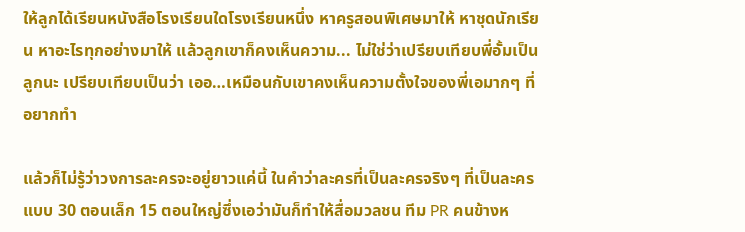ให้ลูกได้เรียนหนังสือโรงเรียนใดโรงเรียนหนึ่ง หาครูสอนพิเศษมาให้ หาชุดนักเรียน หาอะไรทุกอย่างมาให้ แล้วลูกเขาก็คงเห็นความ... ไม่ใช่ว่าเปรียบเทียบพี่อั้มเป็นลูกนะ เปรียบเทียบเป็นว่า เออ…เหมือนกับเขาคงเห็นความตั้งใจของพี่เอมากๆ ที่อยากทำ

แล้วก็ไม่รู้ว่าวงการละครจะอยู่ยาวแค่นี้ ในคำว่าละครที่เป็นละครจริงๆ ที่เป็นละครแบบ 30 ตอนเล็ก 15 ตอนใหญ่ซึ่งเอว่ามันก็ทำให้สื่อมวลชน ทีม PR คนข้างห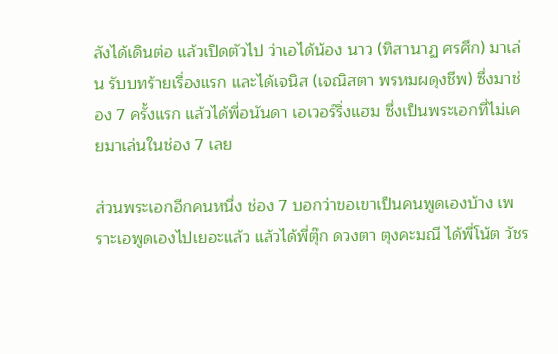ลังได้เดินต่อ แล้วเปิดตัวไป ว่าเอได้น้อง นาว (ทิสานาฏ ศรศึก) มาเล่น รับบทร้ายเรื่องแรก และได้เจนิส (เจณิสตา พรหมผดุงชีพ) ซึ่งมาช่อง 7 ครั้งแรก แล้วได้พี่อนันดา เอเวอร์ริ่งแฮม ซึ่งเป็นพระเอกที่ไม่เคยมาเล่นในช่อง 7 เลย

ส่วนพระเอกอีกคนหนึ่ง ช่อง 7 บอกว่าขอเขาเป็นคนพูดเองบ้าง เพราะเอพูดเองไปเยอะแล้ว แล้วได้พี่ตุ๊ก ดวงตา ตุงคะมณี ได้พี่โน้ต วัชร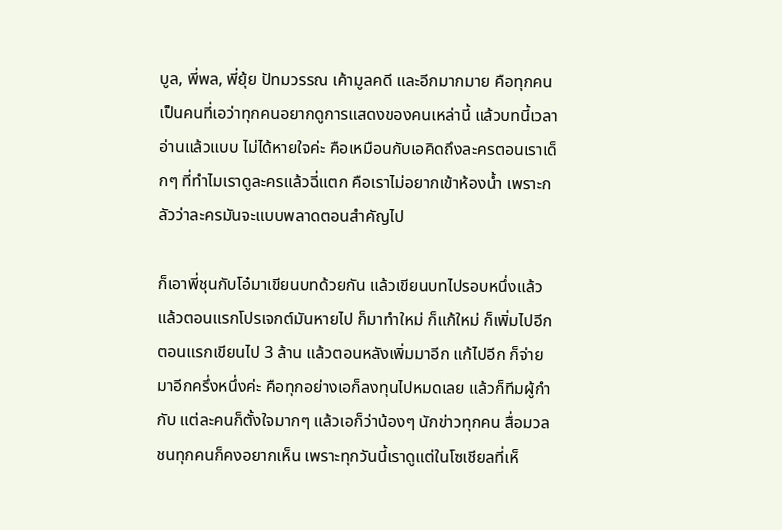บูล, พี่พล, พี่ยุ้ย ปัทมวรรณ เค้ามูลคดี และอีกมากมาย คือทุกคนเป็นคนที่เอว่าทุกคนอยากดูการแสดงของคนเหล่านี้ แล้วบทนี้เวลาอ่านแล้วแบบ ไม่ได้หายใจค่ะ คือเหมือนกับเอคิดถึงละครตอนเราเด็กๆ ที่ทำไมเราดูละครแล้วฉี่แตก คือเราไม่อยากเข้าห้องน้ำ เพราะกลัวว่าละครมันจะแบบพลาดตอนสำคัญไป

ก็เอาพี่ชุนกับโอ๋มาเขียนบทด้วยกัน แล้วเขียนบทไปรอบหนึ่งแล้ว แล้วตอนแรกโปรเจกต์มันหายไป ก็มาทำใหม่ ก็แก้ใหม่ ก็เพิ่มไปอีก ตอนแรกเขียนไป 3 ล้าน แล้วตอนหลังเพิ่มมาอีก แก้ไปอีก ก็จ่ายมาอีกครึ่งหนึ่งค่ะ คือทุกอย่างเอก็ลงทุนไปหมดเลย แล้วก็ทีมผู้กำกับ แต่ละคนก็ตั้งใจมากๆ แล้วเอก็ว่าน้องๆ นักข่าวทุกคน สื่อมวลชนทุกคนก็คงอยากเห็น เพราะทุกวันนี้เราดูแต่ในโซเชียลที่เห็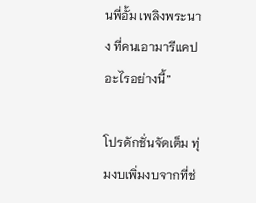นพี่อั้ม เพลิงพระนาง ที่คนเอามารีแคปอะไรอย่างนี้”

โปรดักชั่นจัดเต็ม ทุ่มงบเพิ่มงบจากที่ช่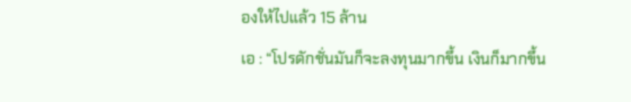องให้ไปแล้ว 15 ล้าน
เอ : “โปรดักชั่นมันก็จะลงทุนมากขึ้น เงินก็มากขึ้น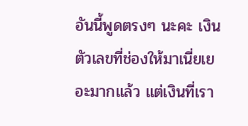อันนี้พูดตรงๆ นะคะ เงินตัวเลขที่ช่องให้มาเนี่ยเยอะมากแล้ว แต่เงินที่เรา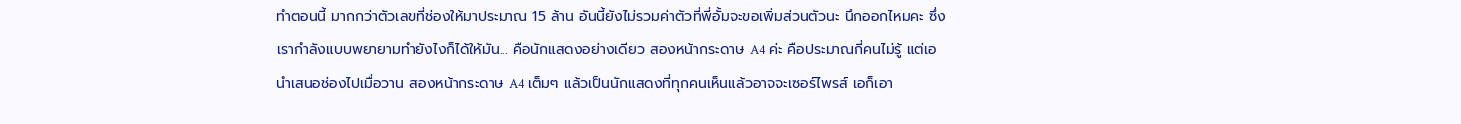ทำตอนนี้ มากกว่าตัวเลขที่ช่องให้มาประมาณ 15 ล้าน อันนี้ยังไม่รวมค่าตัวที่พี่อั้มจะขอเพิ่มส่วนตัวนะ นึกออกไหมคะ ซึ่งเรากำลังแบบพยายามทำยังไงก็ได้ให้มัน... คือนักแสดงอย่างเดียว สองหน้ากระดาษ A4 ค่ะ คือประมาณกี่คนไม่รู้ แต่เอนำเสนอช่องไปเมื่อวาน สองหน้ากระดาษ A4 เต็มๆ แล้วเป็นนักแสดงที่ทุกคนเห็นแล้วอาจจะเซอร์ไพรส์ เอก็เอา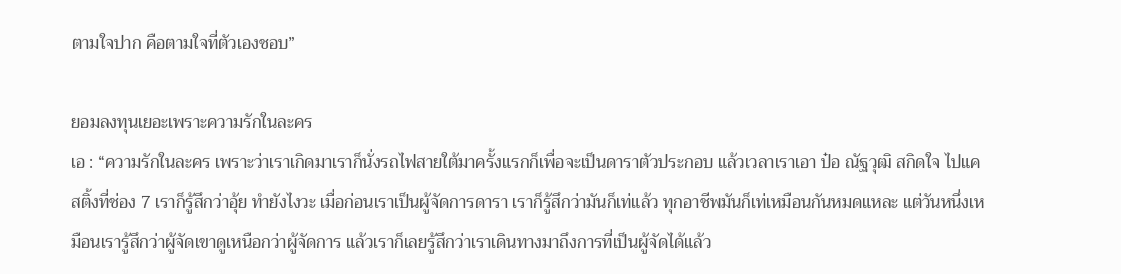ตามใจปาก คือตามใจที่ตัวเองชอบ”

ยอมลงทุนเยอะเพราะความรักในละคร
เอ : “ความรักในละคร เพราะว่าเราเกิดมาเราก็นั่งรถไฟสายใต้มาครั้งแรกก็เพื่อจะเป็นดาราตัวประกอบ แล้วเวลาเราเอา ป๋อ ณัฐวุฒิ สกิดใจ ไปแคสติ้งที่ช่อง 7 เราก็รู้สึกว่าอุ้ย ทำยังไงวะ เมื่อก่อนเราเป็นผู้จัดการดารา เราก็รู้สึกว่ามันก็เท่แล้ว ทุกอาชีพมันก็เท่เหมือนกันหมดแหละ แต่วันหนึ่งเหมือนเรารู้สึกว่าผู้จัดเขาดูเหนือกว่าผู้จัดการ แล้วเราก็เลยรู้สึกว่าเราเดินทางมาถึงการที่เป็นผู้จัดได้แล้ว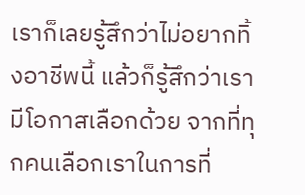เราก็เลยรู้สึกว่าไม่อยากทิ้งอาชีพนี้ แล้วก็รู้สึกว่าเรามีโอกาสเลือกด้วย จากที่ทุกคนเลือกเราในการที่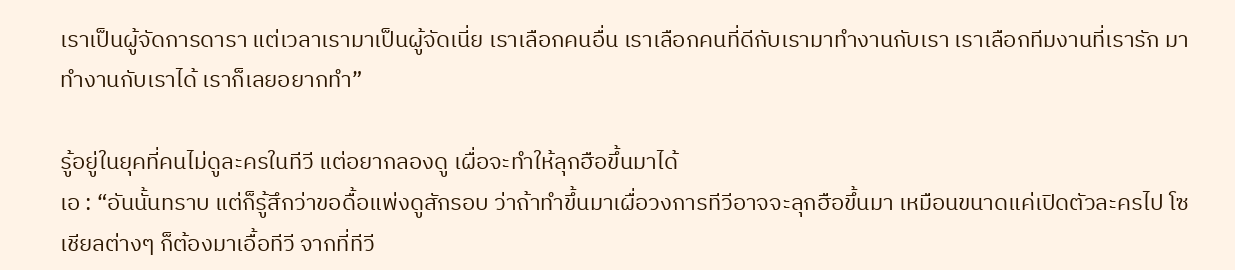เราเป็นผู้จัดการดารา แต่เวลาเรามาเป็นผู้จัดเนี่ย เราเลือกคนอื่น เราเลือกคนที่ดีกับเรามาทำงานกับเรา เราเลือกทีมงานที่เรารัก มาทำงานกับเราได้ เราก็เลยอยากทำ”

รู้อยู่ในยุคที่คนไม่ดูละครในทีวี แต่อยากลองดู เผื่อจะทำให้ลุกฮือขึ้นมาได้
เอ : “อันนั้นทราบ แต่ก็รู้สึกว่าขอดื้อแพ่งดูสักรอบ ว่าถ้าทำขึ้นมาเผื่อวงการทีวีอาจจะลุกฮือขึ้นมา เหมือนขนาดแค่เปิดตัวละครไป โซเชียลต่างๆ ก็ต้องมาเอื้อทีวี จากที่ทีวี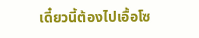เดี๋ยวนี้ต้องไปเอื้อโซ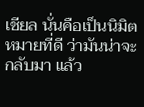เชียล นั่นคือเป็นนิมิตหมายที่ดี ว่ามันน่าจะกลับมา แล้ว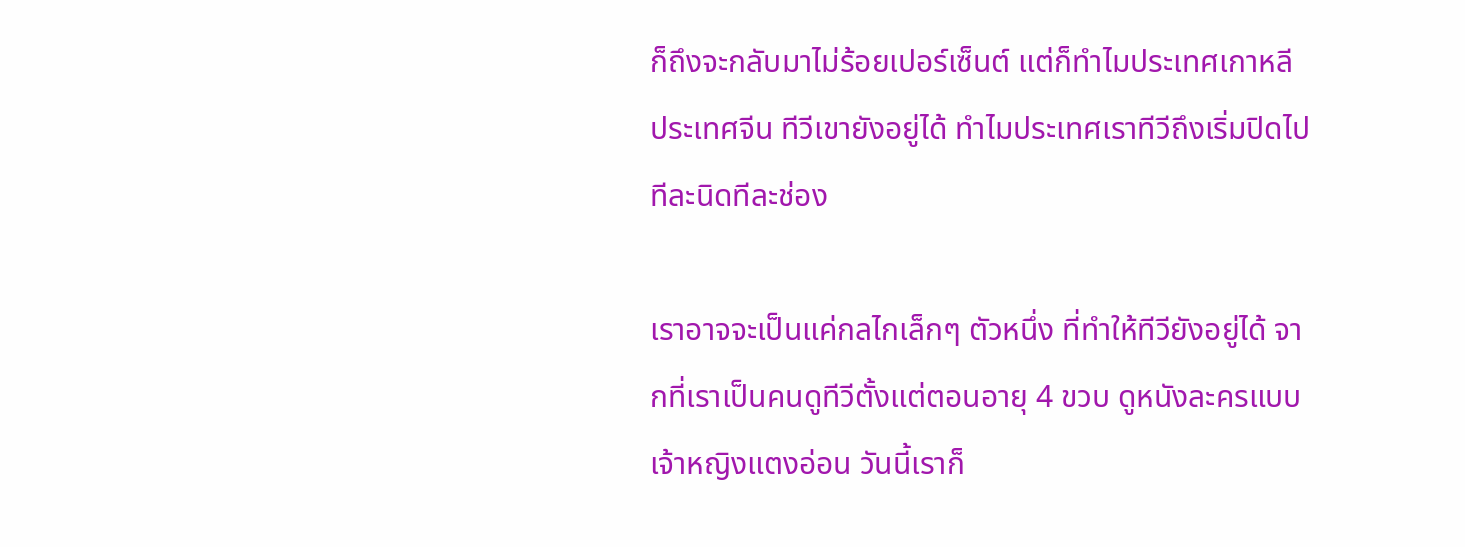ก็ถึงจะกลับมาไม่ร้อยเปอร์เซ็นต์ แต่ก็ทำไมประเทศเกาหลี ประเทศจีน ทีวีเขายังอยู่ได้ ทำไมประเทศเราทีวีถึงเริ่มปิดไปทีละนิดทีละช่อง

เราอาจจะเป็นแค่กลไกเล็กๆ ตัวหนึ่ง ที่ทำให้ทีวียังอยู่ได้ จากที่เราเป็นคนดูทีวีตั้งแต่ตอนอายุ 4 ขวบ ดูหนังละครแบบเจ้าหญิงแตงอ่อน วันนี้เราก็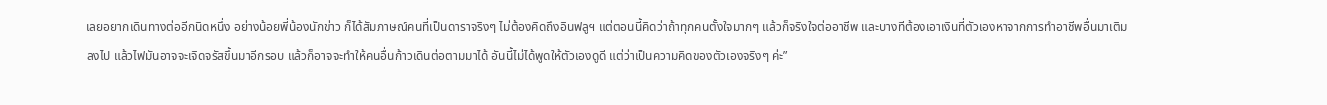เลยอยากเดินทางต่ออีกนิดหนึ่ง อย่างน้อยพี่น้องนักข่าว ก็ได้สัมภาษณ์คนที่เป็นดาราจริงๆ ไม่ต้องคิดถึงอินฟลูฯ แต่ตอนนี้คิดว่าถ้าทุกคนตั้งใจมากๆ แล้วก็จริงใจต่ออาชีพ และบางทีต้องเอาเงินที่ตัวเองหาจากการทำอาชีพอื่นมาเติมลงไป แล้วไฟมันอาจจะเจิดจรัสขึ้นมาอีกรอบ แล้วก็อาจจะทำให้คนอื่นก้าวเดินต่อตามมาได้ อันนี้ไม่ได้พูดให้ตัวเองดูดี แต่ว่าเป็นความคิดของตัวเองจริงๆ ค่ะ”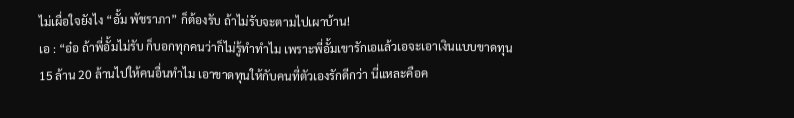ไม่เผื่อใจยังไง “อั้ม พัชราภา” ก็ต้องรับ ถ้าไม่รับจะตามไปเผาบ้าน!
เอ : “อ๋อ ถ้าพี่อั้มไม่รับ ก็บอกทุกคนว่าก็ไม่รู้ทำทำไม เพราะพี่อั้มเขารักเอแล้วเอจะเอาเงินแบบขาดทุน 15 ล้าน 20 ล้านไปให้คนอื่นทำไม เอาขาดทุนให้กับคนที่ตัวเองรักดีกว่า นี่แหละคือค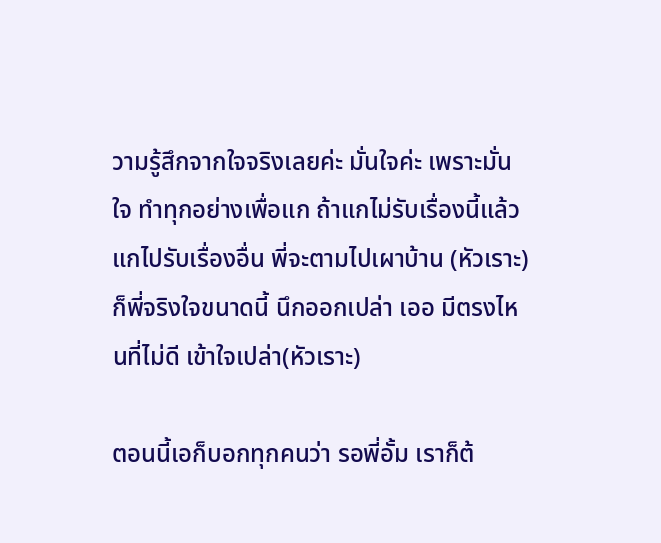วามรู้สึกจากใจจริงเลยค่ะ มั่นใจค่ะ เพราะมั่นใจ ทำทุกอย่างเพื่อแก ถ้าแกไม่รับเรื่องนี้แล้วแกไปรับเรื่องอื่น พี่จะตามไปเผาบ้าน (หัวเราะ) ก็พี่จริงใจขนาดนี้ นึกออกเปล่า เออ มีตรงไหนที่ไม่ดี เข้าใจเปล่า(หัวเราะ)

ตอนนี้เอก็บอกทุกคนว่า รอพี่อั้ม เราก็ต้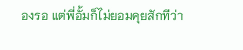องรอ แต่พี่อั้มก็ไม่ยอมคุยสักทีว่า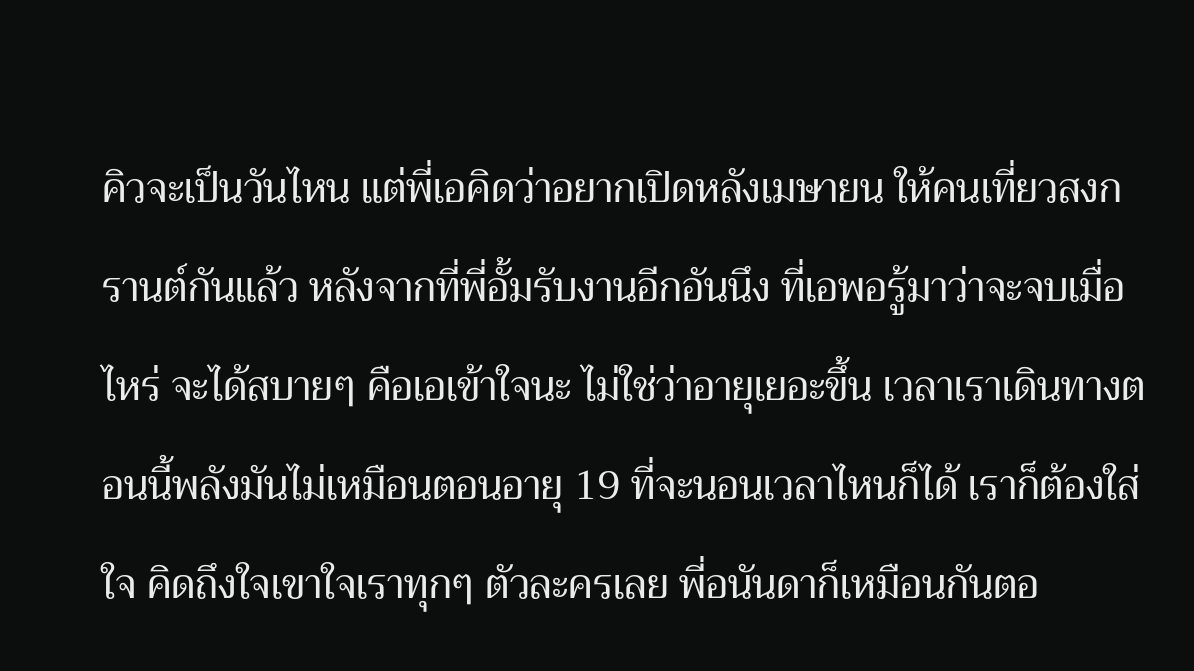คิวจะเป็นวันไหน แต่พี่เอคิดว่าอยากเปิดหลังเมษายน ให้คนเที่ยวสงกรานต์กันแล้ว หลังจากที่พี่อั้มรับงานอีกอันนึง ที่เอพอรู้มาว่าจะจบเมื่อไหร่ จะได้สบายๆ คือเอเข้าใจนะ ไม่ใช่ว่าอายุเยอะขึ้น เวลาเราเดินทางตอนนี้พลังมันไม่เหมือนตอนอายุ 19 ที่จะนอนเวลาไหนก็ได้ เราก็ต้องใส่ใจ คิดถึงใจเขาใจเราทุกๆ ตัวละครเลย พี่อนันดาก็เหมือนกันตอ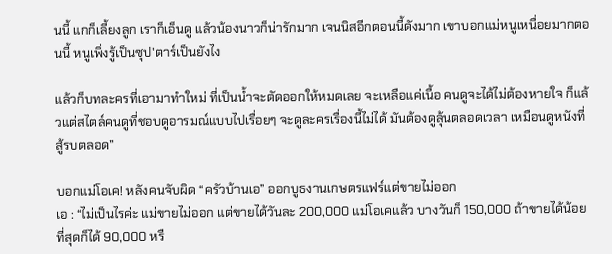นนี้ แกก็เลี้ยงลูก เราก็เอ็นดู แล้วน้องนาวก็น่ารักมาก เจนนิสอีกตอนนี้ดังมาก เขาบอกแม่หนูเหนื่อยมากตอนนี้ หนูเพิ่งรู้เป็นซุป'ตาร์เป็นยังไง

แล้วก็บทละครที่เอามาทำใหม่ ที่เป็นน้ำจะตัดออกให้หมดเลย จะเหลือแค่เนื้อ คนดูจะได้ไม่ต้องหายใจ ก็แล้วแต่สไตล์คนดูที่ชอบดูอารมณ์แบบไปเรื่อยๆ จะดูละครเรื่องนี้ไม่ได้ มันต้องดูลุ้นตลอดเวลา เหมือนดูหนังที่สู้รบตลอด”

บอกแม่โอเค! หลังคนจับผิด “ครัวบ้านเอ” ออกบูธงานเกษตรแฟร์แต่ขายไม่ออก
เอ : “ไม่เป็นไรค่ะ แม่ขายไม่ออก แต่ขายได้วันละ 200,000 แม่โอเคแล้ว บางวันก็ 150,000 ถ้าขายได้น้อยที่สุดก็ได้ 90,000 หรื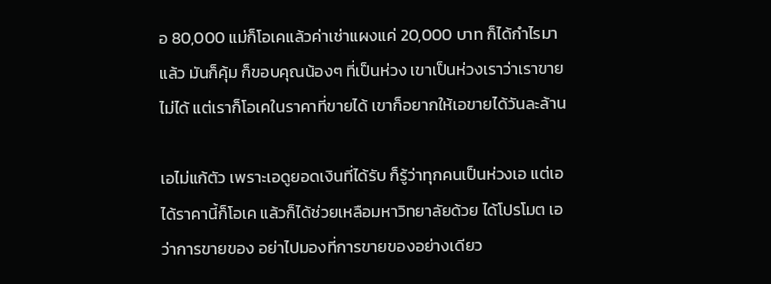อ 80,000 แม่ก็โอเคแล้วค่าเช่าแผงแค่ 20,000 บาท ก็ได้กำไรมาแล้ว มันก็คุ้ม ก็ขอบคุณน้องๆ ที่เป็นห่วง เขาเป็นห่วงเราว่าเราขายไม่ได้ แต่เราก็โอเคในราคาที่ขายได้ เขาก็อยากให้เอขายได้วันละล้าน

เอไม่แก้ตัว เพราะเอดูยอดเงินที่ได้รับ ก็รู้ว่าทุกคนเป็นห่วงเอ แต่เอได้ราคานี้ก็โอเค แล้วก็ได้ช่วยเหลือมหาวิทยาลัยด้วย ได้โปรโมต เอว่าการขายของ อย่าไปมองที่การขายของอย่างเดียว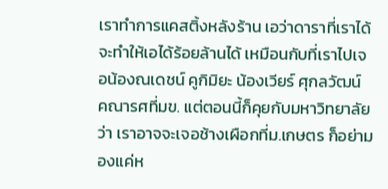เราทำการแคสติ้งหลังร้าน เอว่าดาราที่เราได้ จะทำให้เอได้ร้อยล้านได้ เหมือนกับที่เราไปเจอน้องณเดชน์ คูกิมิยะ น้องเวียร์ ศุกลวัฒน์ คณารศที่มข. แต่ตอนนี้ก็คุยกับมหาวิทยาลัยว่า เราอาจจะเจอช้างเผือกที่ม.เกษตร ก็อย่ามองแค่ห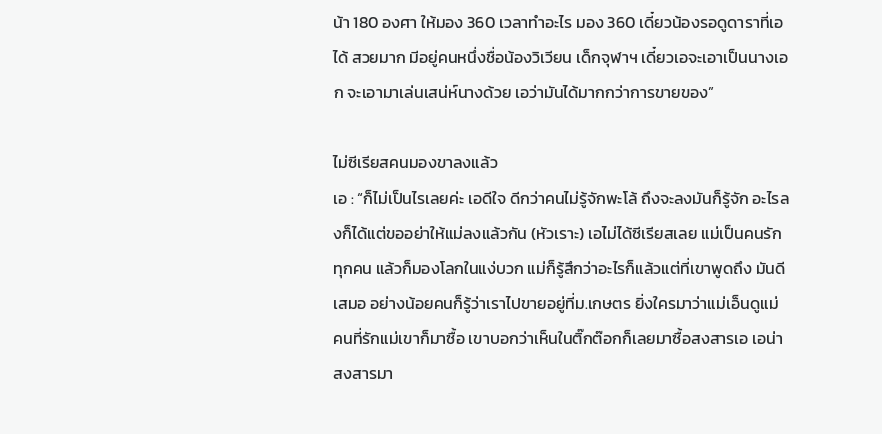น้า 180 องศา ให้มอง 360 เวลาทำอะไร มอง 360 เดี๋ยวน้องรอดูดาราที่เอได้ สวยมาก มีอยู่คนหนึ่งชื่อน้องวิเวียน เด็กจุฬาฯ เดี๋ยวเอจะเอาเป็นนางเอก จะเอามาเล่นเสน่ห์นางด้วย เอว่ามันได้มากกว่าการขายของ”

ไม่ซีเรียสคนมองขาลงแล้ว
เอ : “ก็ไม่เป็นไรเลยค่ะ เอดีใจ ดีกว่าคนไม่รู้จักพะโล้ ถึงจะลงมันก็รู้จัก อะไรลงก็ได้แต่ขออย่าให้แม่ลงแล้วกัน (หัวเราะ) เอไม่ได้ซีเรียสเลย แม่เป็นคนรักทุกคน แล้วก็มองโลกในแง่บวก แม่ก็รู้สึกว่าอะไรก็แล้วแต่ที่เขาพูดถึง มันดีเสมอ อย่างน้อยคนก็รู้ว่าเราไปขายอยู่ที่ม.เกษตร ยิ่งใครมาว่าแม่เอ็นดูแม่ คนที่รักแม่เขาก็มาซื้อ เขาบอกว่าเห็นในติ๊กต๊อกก็เลยมาซื้อสงสารเอ เอน่าสงสารมา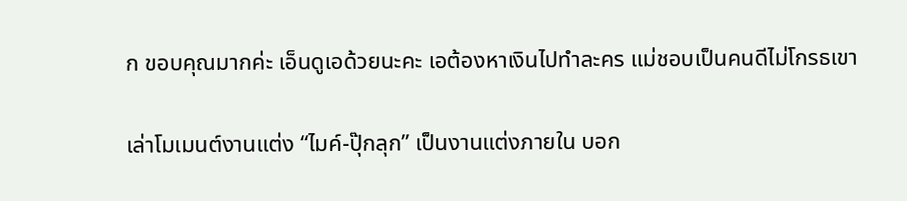ก ขอบคุณมากค่ะ เอ็นดูเอด้วยนะคะ เอต้องหาเงินไปทำละคร แม่ชอบเป็นคนดีไม่โกรธเขา

เล่าโมเมนต์งานแต่ง “ไมค์-ปุ๊กลุก” เป็นงานแต่งภายใน บอก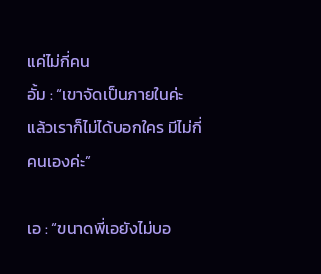แค่ไม่กี่คน
อั้ม : “เขาจัดเป็นภายในค่ะ แล้วเราก็ไม่ได้บอกใคร มีไม่กี่คนเองค่ะ”

เอ : “ขนาดพี่เอยังไม่บอ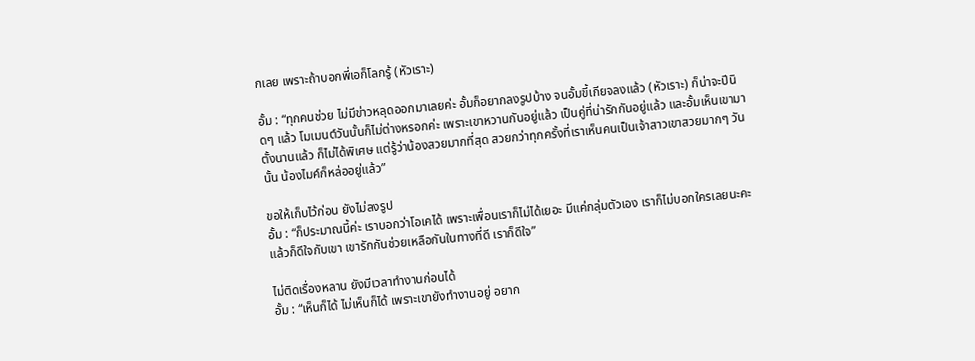กเลย เพราะถ้าบอกพี่เอก็โลกรู้ (หัวเราะ)

อั้ม : “ทุกคนช่วย ไม่มีข่าวหลุดออกมาเลยค่ะ อั้มก็อยากลงรูปบ้าง จนอั้มขี้เกียจลงแล้ว (หัวเราะ) ก็น่าจะปีนิดๆ แล้ว โมเมนต์วันนั้นก็ไม่ต่างหรอกค่ะ เพราะเขาหวานกันอยู่แล้ว เป็นคู่ที่น่ารักกันอยู่แล้ว และอั้มเห็นเขามาตั้งนานแล้ว ก็ไม่ได้พิเศษ แต่รู้ว่าน้องสวยมากที่สุด สวยกว่าทุกครั้งที่เราเห็นคนเป็นเจ้าสาวเขาสวยมากๆ วันนั้น น้องไมค์ก็หล่ออยู่แล้ว”

ขอให้เก็บไว้ก่อน ยังไม่ลงรูป
อั้ม : “ก็ประมาณนี้ค่ะ เราบอกว่าโอเคได้ เพราะเพื่อนเราก็ไม่ได้เยอะ มีแค่กลุ่มตัวเอง เราก็ไม่บอกใครเลยนะคะ แล้วก็ดีใจกับเขา เขารักกันช่วยเหลือกันในทางที่ดี เราก็ดีใจ”

ไม่ติดเรื่องหลาน ยังมีเวลาทำงานก่อนได้
อั้ม : “เห็นก็ได้ ไม่เห็นก็ได้ เพราะเขายังทำงานอยู่ อยาก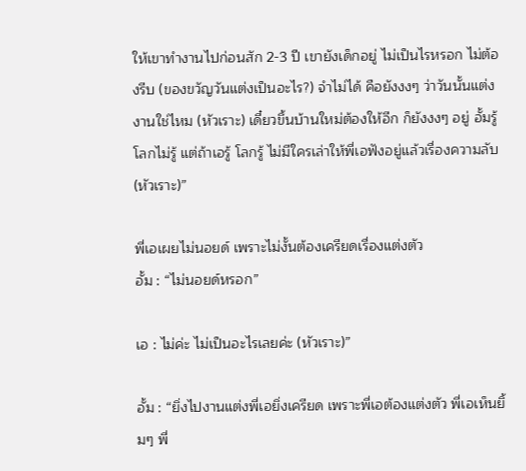ให้เขาทำงานไปก่อนสัก 2-3 ปี เขายังเด็กอยู่ ไม่เป็นไรหรอก ไม่ต้องรีบ (ของขวัญวันแต่งเป็นอะไร?) จำไม่ได้ คือยังงงๆ ว่าวันนั้นแต่งงานใช่ไหม (หัวเราะ) เดี๋ยวขึ้นบ้านใหม่ต้องให้อีก ก็ยังงงๆ อยู่ อั้มรู้ โลกไม่รู้ แต่ถ้าเอรู้ โลกรู้ ไม่มีใครเล่าให้พี่เอฟังอยู่แล้วเรื่องความลับ (หัวเราะ)”

พี่เอเผยไม่นอยด์ เพราะไม่งั้นต้องเครียดเรื่องแต่งตัว
อั้ม : “ไม่นอยด์หรอก”

เอ : ไม่ค่ะ ไม่เป็นอะไรเลยค่ะ (หัวเราะ)”

อั้ม : “ยิ่งไปงานแต่งพี่เอยิ่งเครียด เพราะพี่เอต้องแต่งตัว พี่เอเห็นยิ้มๆ พี่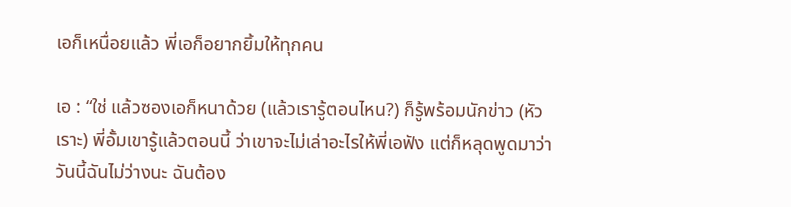เอก็เหนื่อยแล้ว พี่เอก็อยากยิ้มให้ทุกคน

เอ : “ใช่ แล้วซองเอก็หนาด้วย (แล้วเรารู้ตอนไหน?) ก็รู้พร้อมนักข่าว (หัวเราะ) พี่อั้มเขารู้แล้วตอนนี้ ว่าเขาจะไม่เล่าอะไรให้พี่เอฟัง แต่ก็หลุดพูดมาว่าวันนี้ฉันไม่ว่างนะ ฉันต้อง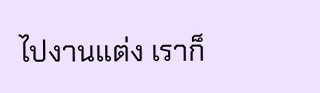ไปงานแต่ง เราก็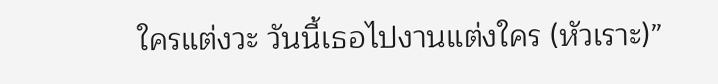ใครแต่งวะ วันนี้เธอไปงานแต่งใคร (หัวเราะ)”